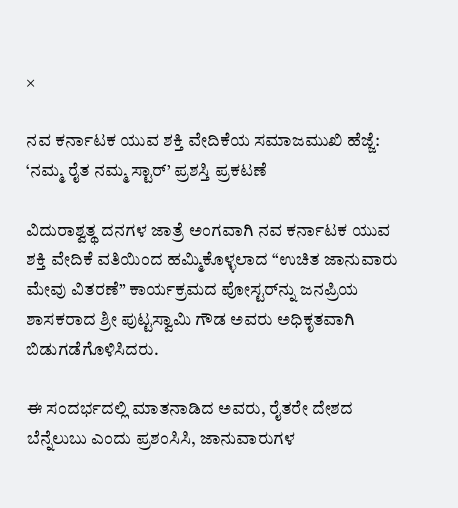×

ನವ ಕರ್ನಾಟಕ ಯುವ ಶಕ್ತಿ ವೇದಿಕೆಯ ಸಮಾಜಮುಖಿ ಹೆಜ್ಜೆ: ‘ನಮ್ಮ ರೈತ ನಮ್ಮ ಸ್ಟಾರ್’ ಪ್ರಶಸ್ತಿ ಪ್ರಕಟಣೆ

ವಿದುರಾಶ್ವತ್ಥ ದನಗಳ ಜಾತ್ರೆ ಅಂಗವಾಗಿ ನವ ಕರ್ನಾಟಕ ಯುವ ಶಕ್ತಿ ವೇದಿಕೆ ವತಿಯಿಂದ ಹಮ್ಮಿಕೊಳ್ಳಲಾದ “ಉಚಿತ ಜಾನುವಾರು ಮೇವು ವಿತರಣೆ” ಕಾರ್ಯಕ್ರಮದ ಪೋಸ್ಟರ್‌ನ್ನು ಜನಪ್ರಿಯ ಶಾಸಕರಾದ ಶ್ರೀ ಪುಟ್ಟಸ್ವಾಮಿ ಗೌಡ ಅವರು ಅಧಿಕೃತವಾಗಿ ಬಿಡುಗಡೆಗೊಳಿಸಿದರು.

ಈ ಸಂದರ್ಭದಲ್ಲಿ ಮಾತನಾಡಿದ ಅವರು, ರೈತರೇ ದೇಶದ ಬೆನ್ನೆಲುಬು ಎಂದು ಪ್ರಶಂಸಿಸಿ, ಜಾನುವಾರುಗಳ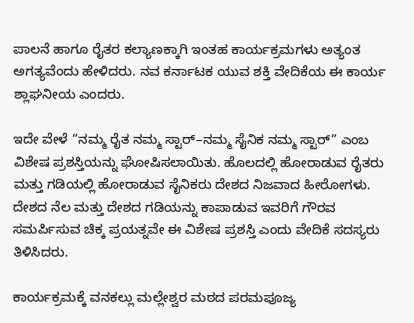ಪಾಲನೆ ಹಾಗೂ ರೈತರ ಕಲ್ಯಾಣಕ್ಕಾಗಿ ಇಂತಹ ಕಾರ್ಯಕ್ರಮಗಳು ಅತ್ಯಂತ ಅಗತ್ಯವೆಂದು ಹೇಳಿದರು. ನವ ಕರ್ನಾಟಕ ಯುವ ಶಕ್ತಿ ವೇದಿಕೆಯ ಈ ಕಾರ್ಯ ಶ್ಲಾಘನೀಯ ಎಂದರು.

ಇದೇ ವೇಳೆ “ನಮ್ಮ ರೈತ ನಮ್ಮ ಸ್ಟಾರ್–ನಮ್ಮ ಸೈನಿಕ ನಮ್ಮ ಸ್ಟಾರ್” ಎಂಬ ವಿಶೇಷ ಪ್ರಶಸ್ತಿಯನ್ನು ಘೋಷಿಸಲಾಯಿತು. ಹೊಲದಲ್ಲಿ ಹೋರಾಡುವ ರೈತರು ಮತ್ತು ಗಡಿಯಲ್ಲಿ ಹೋರಾಡುವ ಸೈನಿಕರು ದೇಶದ ನಿಜವಾದ ಹೀರೋಗಳು. ದೇಶದ ನೆಲ ಮತ್ತು ದೇಶದ ಗಡಿಯನ್ನು ಕಾಪಾಡುವ ಇವರಿಗೆ ಗೌರವ ಸಮರ್ಪಿಸುವ ಚಿಕ್ಕ ಪ್ರಯತ್ನವೇ ಈ ವಿಶೇಷ ಪ್ರಶಸ್ತಿ ಎಂದು ವೇದಿಕೆ ಸದಸ್ಯರು ತಿಳಿಸಿದರು.

ಕಾರ್ಯಕ್ರಮಕ್ಕೆ ವನಕಲ್ಲು ಮಲ್ಲೇಶ್ವರ ಮಠದ ಪರಮಪೂಜ್ಯ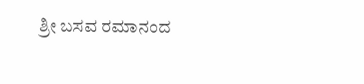ಶ್ರೀ ಬಸವ ರಮಾನಂದ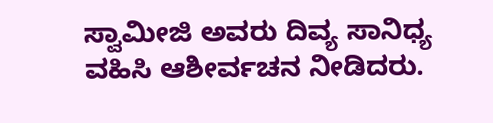ಸ್ವಾಮೀಜಿ ಅವರು ದಿವ್ಯ ಸಾನಿಧ್ಯ ವಹಿಸಿ ಆಶೀರ್ವಚನ ನೀಡಿದರು.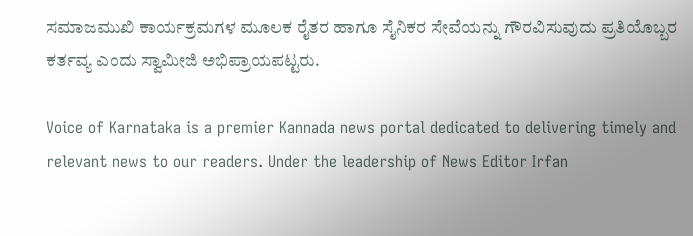ಸಮಾಜಮುಖಿ ಕಾರ್ಯಕ್ರಮಗಳ ಮೂಲಕ ರೈತರ ಹಾಗೂ ಸೈನಿಕರ ಸೇವೆಯನ್ನು ಗೌರವಿಸುವುದು ಪ್ರತಿಯೊಬ್ಬರ ಕರ್ತವ್ಯ ಎಂದು ಸ್ವಾಮೀಜಿ ಅಭಿಪ್ರಾಯಪಟ್ಟರು.

Voice of Karnataka is a premier Kannada news portal dedicated to delivering timely and relevant news to our readers. Under the leadership of News Editor Irfan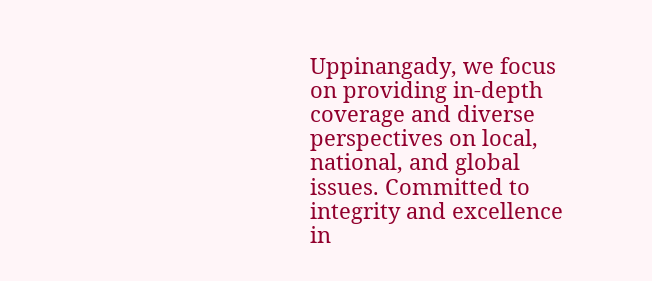Uppinangady, we focus on providing in-depth coverage and diverse perspectives on local, national, and global issues. Committed to integrity and excellence in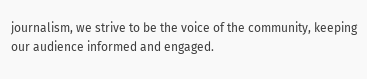journalism, we strive to be the voice of the community, keeping our audience informed and engaged.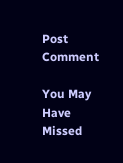Post Comment

You May Have Missed